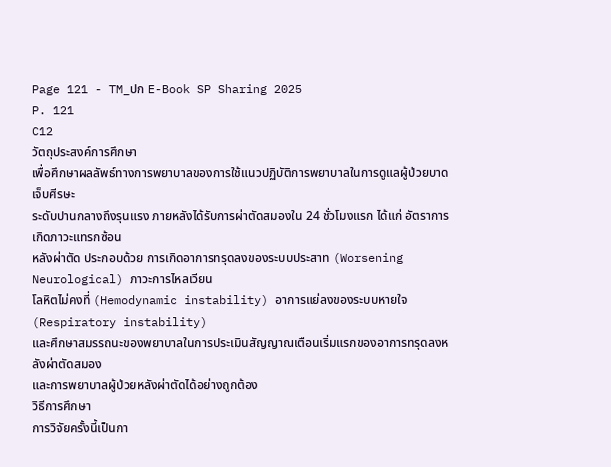Page 121 - TM_ปก E-Book SP Sharing 2025
P. 121
C12
วัตถุประสงค์การศึกษา
เพื่อศึกษาผลลัพธ์ทางการพยาบาลของการใช้แนวปฏิบัติการพยาบาลในการดูแลผู้ป่วยบาดเจ็บศีรษะ
ระดับปานกลางถึงรุนแรง ภายหลังได้รับการผ่าตัดสมองใน 24 ชั่วโมงแรก ได้แก่ อัตราการเกิดภาวะแทรกซ้อน
หลังผ่าตัด ประกอบด้วย การเกิดอาการทรุดลงของระบบประสาท (Worsening Neurological) ภาวะการไหลเวียน
โลหิตไม่คงที่ (Hemodynamic instability) อาการแย่ลงของระบบหายใจ (Respiratory instability)
และศึกษาสมรรถนะของพยาบาลในการประเมินสัญญาณเตือนเริ่มแรกของอาการทรุดลงหลังผ่าตัดสมอง
และการพยาบาลผู้ป่วยหลังผ่าตัดได้อย่างถูกต้อง
วิธีการศึกษา
การวิจัยครั้งนี้เป็นกา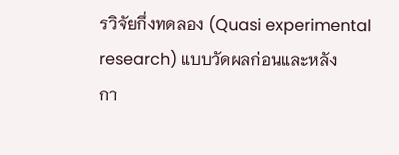รวิจัยกึ่งทดลอง (Quasi experimental research) แบบวัดผลก่อนและหลัง
กา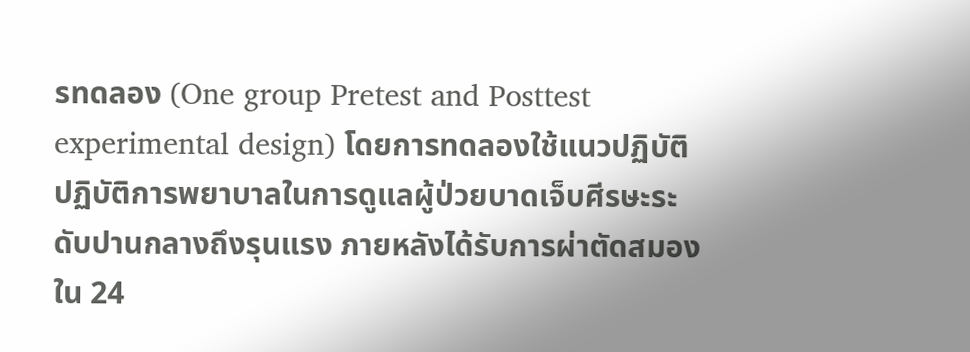รทดลอง (One group Pretest and Posttest experimental design) โดยการทดลองใช้แนวปฏิบัติ
ปฏิบัติการพยาบาลในการดูแลผู้ป่วยบาดเจ็บศีรษะระดับปานกลางถึงรุนแรง ภายหลังได้รับการผ่าตัดสมอง
ใน 24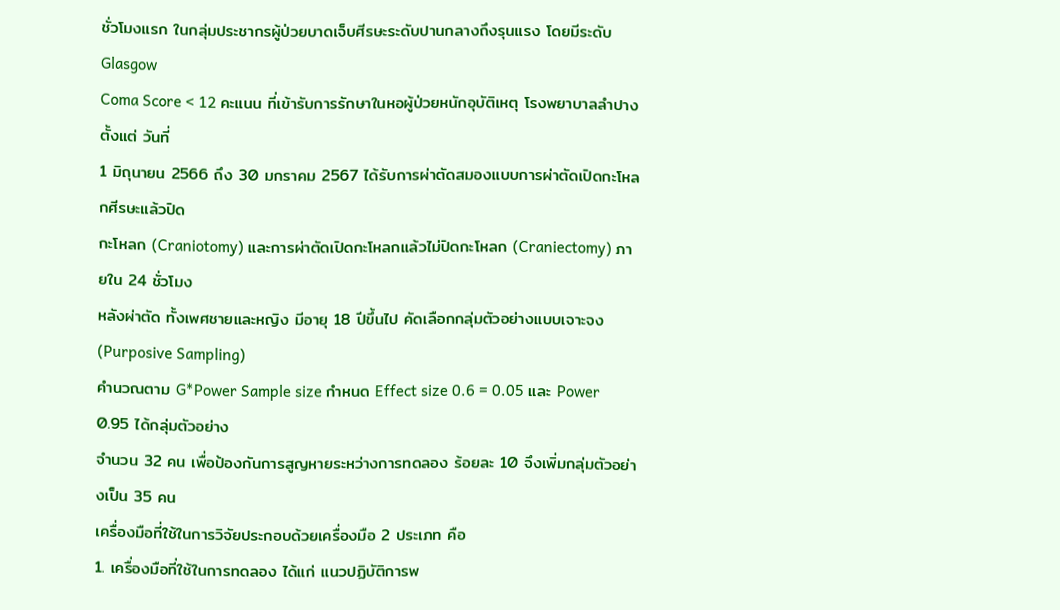ชั่วโมงแรก ในกลุ่มประชากรผู้ป่วยบาดเจ็บศีรษะระดับปานกลางถึงรุนแรง โดยมีระดับ Glasgow
Coma Score < 12 คะแนน ที่เข้ารับการรักษาในหอผู้ป่วยหนักอุบัติเหตุ โรงพยาบาลลำปาง ตั้งแต่ วันที่
1 มิถุนายน 2566 ถึง 30 มกราคม 2567 ได้รับการผ่าตัดสมองแบบการผ่าตัดเปิดกะโหลกศีรษะแล้วปิด
กะโหลก (Craniotomy) และการผ่าตัดเปิดกะโหลกแล้วไม่ปิดกะโหลก (Craniectomy) ภายใน 24 ชั่วโมง
หลังผ่าตัด ทั้งเพศชายและหญิง มีอายุ 18 ปีขึ้นไป คัดเลือกกลุ่มตัวอย่างแบบเจาะจง (Purposive Sampling)
คำนวณตาม G*Power Sample size กำหนด Effect size 0.6 = 0.05 และ Power 0.95 ได้กลุ่มตัวอย่าง
จำนวน 32 คน เพื่อป้องกันการสูญหายระหว่างการทดลอง ร้อยละ 10 จึงเพิ่มกลุ่มตัวอย่างเป็น 35 คน
เครื่องมือที่ใช้ในการวิจัยประกอบด้วยเครื่องมือ 2 ประเภท คือ
1. เครื่องมือที่ใช้ในการทดลอง ได้แก่ แนวปฏิบัติการพ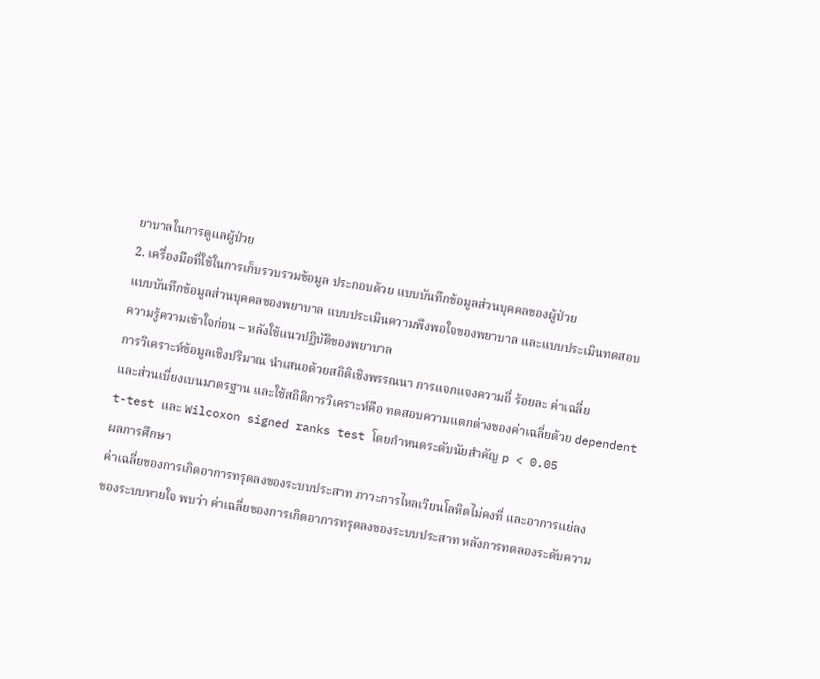ยาบาลในการดูแลผู้ป่วย
2. เครื่องมือที่ใช้ในการเก็บรวบรวมข้อมูล ประกอบด้วย แบบบันทึกข้อมูลส่วนบุคคลของผู้ป่วย
แบบบันทึกข้อมูลส่วนบุคคลของพยาบาล แบบประเมินความพึงพอใจของพยาบาล และแบบประเมินทดสอบ
ความรู้ความเข้าใจก่อน – หลังใช้แนวปฏิบัติของพยาบาล
การวิเคราะห์ข้อมูลเชิงปริมาณ นำเสนอด้วยสถิติเชิงพรรณนา การแจกแจงความถี่ ร้อยละ ค่าเฉลี่ย
และส่วนเบี่ยงเบนมาตรฐาน และใช้สถิติการวิเคราะห์คือ ทดสอบความแตกต่างของค่าเฉลี่ยด้วย dependent
t-test และ Wilcoxon signed ranks test โดยกำหนดระดับนัยสำคัญ p < 0.05
ผลการศึกษา
ค่าเฉลี่ยของการเกิดอาการทรุดลงของระบบประสาท ภาวะการไหลเวียนโลหิตไม่คงที่ และอาการแย่ลง
ของระบบหายใจ พบว่า ค่าเฉลี่ยของการเกิดอาการทรุดลงของระบบประสาท หลังการทดลองระดับความ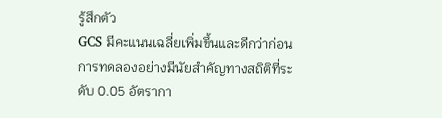รู้สึกตัว
GCS มีคะแนนเฉลี่ยเพิ่มขึ้นและดีกว่าก่อนการทดลองอย่างมีนัยสำคัญทางสถิติที่ระดับ 0.05 อัตรากา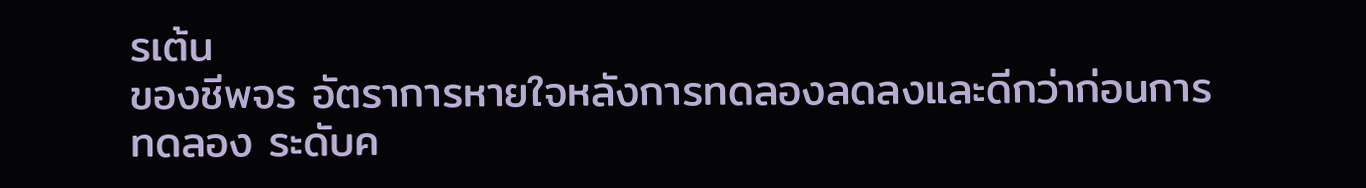รเต้น
ของชีพจร อัตราการหายใจหลังการทดลองลดลงและดีกว่าก่อนการทดลอง ระดับค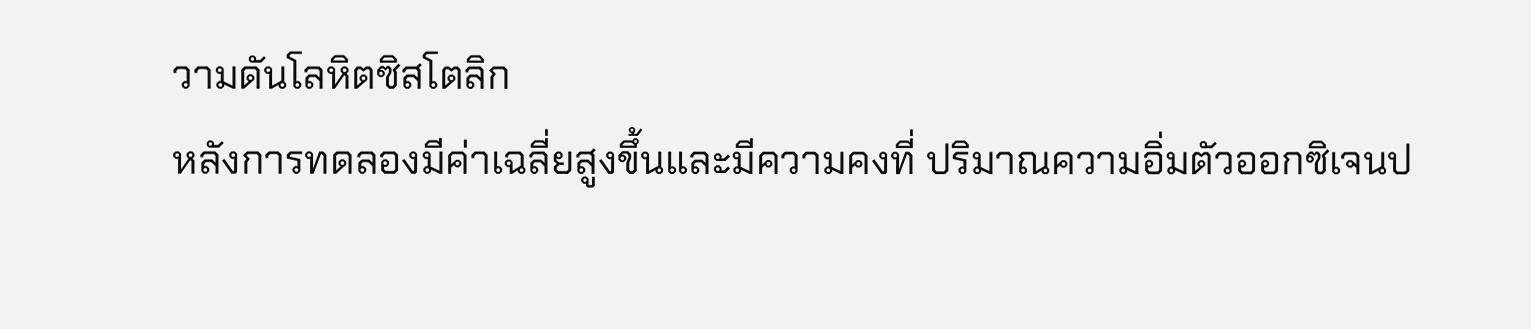วามดันโลหิตซิสโตลิก
หลังการทดลองมีค่าเฉลี่ยสูงขึ้นและมีความคงที่ ปริมาณความอิ่มตัวออกซิเจนป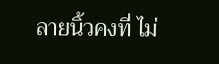ลายนิ้วคงที่ ไม่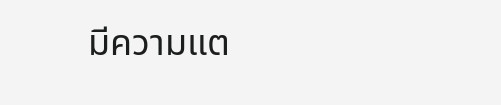มีความแต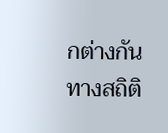กต่างกัน
ทางสถิติ